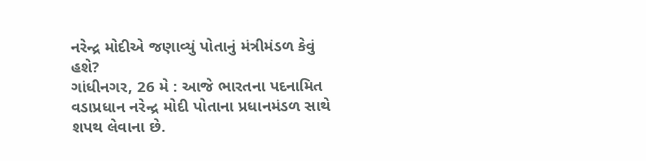નરેન્દ્ર મોદીએ જણાવ્યું પોતાનું મંત્રીમંડળ કેવું હશે?
ગાંધીનગર, 26 મે : આજે ભારતના પદનામિત વડાપ્રધાન નરેન્દ્ર મોદી પોતાના પ્રધાનમંડળ સાથે શપથ લેવાના છે.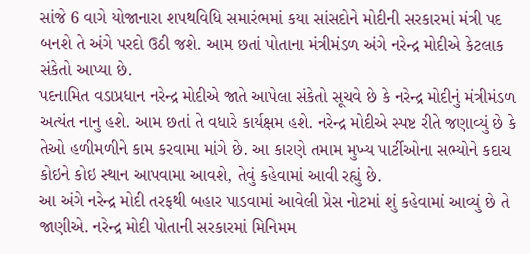સાંજે 6 વાગે યોજાનારા શપથવિધિ સમારંભમાં કયા સાંસદોને મોદીની સરકારમાં મંત્રી પદ બનશે તે અંગે પરદો ઉઠી જશે. આમ છતાં પોતાના મંત્રીમંડળ અંગે નરેન્દ્ર મોદીએ કેટલાક સંકેતો આપ્યા છે.
પદનામિત વડાપ્રધાન નરેન્દ્ર મોદીએ જાતે આપેલા સંકેતો સૂચવે છે કે નરેન્દ્ર મોદીનું મંત્રીમંડળ અત્યંત નાનુ હશે. આમ છતાં તે વધારે કાર્યક્ષમ હશે. નરેન્દ્ર મોદીએ સ્પષ્ટ રીતે જણાવ્યું છે કે તેઓ હળીમળીને કામ કરવામા માંગે છે. આ કારણે તમામ મુખ્ય પાર્ટીઓના સભ્યોને કદાચ કોઇને કોઇ સ્થાન આપવામા આવશે, તેવું કહેવામાં આવી રહ્યું છે.
આ અંગે નરેન્દ્ર મોદી તરફથી બહાર પાડવામાં આવેલી પ્રેસ નોટમાં શું કહેવામાં આવ્યું છે તે જાણીએ. નરેન્દ્ર મોદી પોતાની સરકારમાં મિનિમમ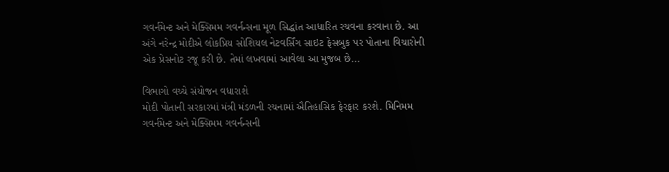ગવર્નમેન્ટ અને મેક્સિમમ ગવર્નન્સના મૂળ સિદ્ધાંત આધારિત રચવના કરવાના છે. આ અંગે નરેન્દ્ર મોદીએ લોકપ્રિય સોશિયલ નેટવર્સિંગ સાઇટ ફેસબુક પર પોતાના વિચારોની એક પ્રેસનોટ રજૂ કરી છે. તેમાં લખવામાં આવેલા આ મુજબ છે...

વિભાગો વચ્ચે સંયોજન વધારાશે
મોદી પોતાની સરકારમાં મંત્રી મંડળની રચનામાં ઐતિહાસિક ફેરફાર કરશે. મિનિમમ ગવર્નમેન્ટ અને મેક્સિમમ ગવર્નન્સની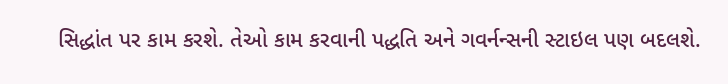સિદ્ધાંત પર કામ કરશે. તેઓ કામ કરવાની પદ્ધતિ અને ગવર્નન્સની સ્ટાઇલ પણ બદલશે.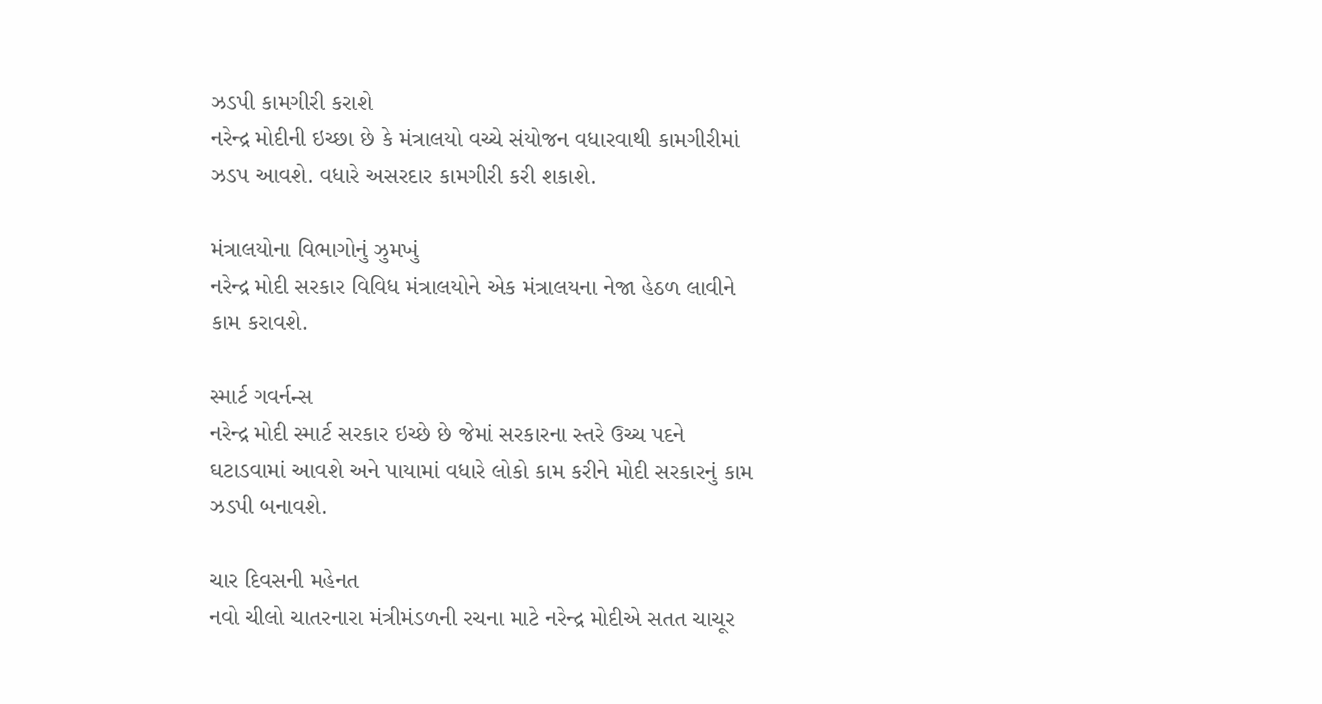ઝડપી કામગીરી કરાશે
નરેન્દ્ર મોદીની ઇચ્છા છે કે મંત્રાલયો વચ્ચે સંયોજન વધારવાથી કામગીરીમાં ઝડપ આવશે. વધારે અસરદાર કામગીરી કરી શકાશે.

મંત્રાલયોના વિભાગોનું ઝુમખું
નરેન્દ્ર મોદી સરકાર વિવિધ મંત્રાલયોને એક મંત્રાલયના નેજા હેઠળ લાવીને કામ કરાવશે.

સ્માર્ટ ગવર્નન્સ
નરેન્દ્ર મોદી સ્માર્ટ સરકાર ઇચ્છે છે જેમાં સરકારના સ્તરે ઉચ્ચ પદને ઘટાડવામાં આવશે અને પાયામાં વધારે લોકો કામ કરીને મોદી સરકારનું કામ ઝડપી બનાવશે.

ચાર દિવસની મહેનત
નવો ચીલો ચાતરનારા મંત્રીમંડળની રચના માટે નરેન્દ્ર મોદીએ સતત ચાચૂર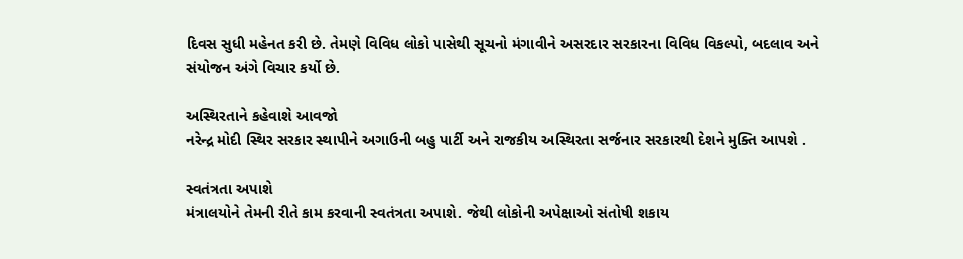દિવસ સુધી મહેનત કરી છે. તેમણે વિવિધ લોકો પાસેથી સૂચનો મંગાવીને અસરદાર સરકારના વિવિધ વિકલ્પો, બદલાવ અને સંયોજન અંગે વિચાર કર્યો છે.

અસ્થિરતાને કહેવાશે આવજો
નરેન્દ્ર મોદી સ્થિર સરકાર સ્થાપીને અગાઉની બહુ પાર્ટી અને રાજકીય અસ્થિરતા સર્જનાર સરકારથી દેશને મુક્તિ આપશે .

સ્વતંત્રતા અપાશે
મંત્રાલયોને તેમની રીતે કામ કરવાની સ્વતંત્રતા અપાશે. જેથી લોકોની અપેક્ષાઓ સંતોષી શકાય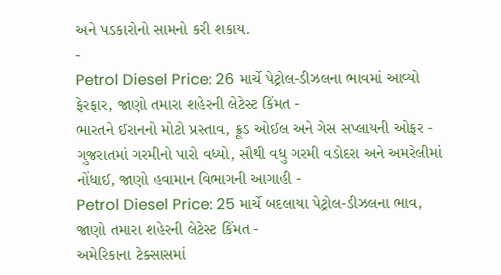અને પડકારોનો સામનો કરી શકાય.
-
Petrol Diesel Price: 26 માર્ચે પેટ્રોલ-ડીઝલના ભાવમાં આવ્યો ફેરફાર, જાણો તમારા શહેરની લેટેસ્ટ કિંમત -
ભારતને ઈરાનનો મોટો પ્રસ્તાવ, ક્રૂડ ઓઈલ અને ગેસ સપ્લાયની ઓફર -
ગુજરાતમાં ગરમીનો પારો વધ્યો, સૌથી વધુ ગરમી વડોદરા અને અમરેલીમાં નોંધાઈ, જાણો હવામાન વિભાગની આગાહી -
Petrol Diesel Price: 25 માર્ચે બદલાયા પેટ્રોલ-ડીઝલના ભાવ, જાણો તમારા શહેરની લેટેસ્ટ કિંમત -
અમેરિકાના ટેક્સાસમાં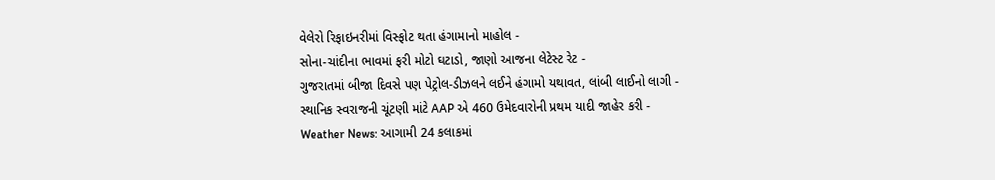વેલેરો રિફાઇનરીમાં વિસ્ફોટ થતા હંગામાનો માહોલ -
સોના-ચાંદીના ભાવમાં ફરી મોટો ઘટાડો, જાણો આજના લેટેસ્ટ રેટ -
ગુજરાતમાં બીજા દિવસે પણ પેટ્રોલ-ડીઝલને લઈને હંગામો યથાવત, લાંબી લાઈનો લાગી -
સ્થાનિક સ્વરાજની ચૂંટણી માંટે AAP એ 460 ઉમેદવારોની પ્રથમ યાદી જાહેર કરી -
Weather News: આગામી 24 કલાકમાં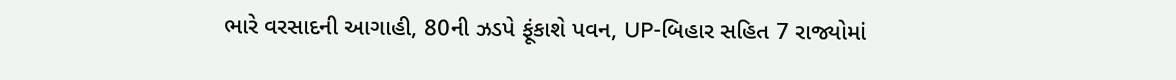ભારે વરસાદની આગાહી, 80ની ઝડપે ફૂંકાશે પવન, UP-બિહાર સહિત 7 રાજ્યોમાં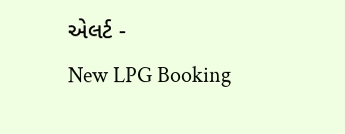એલર્ટ -
New LPG Booking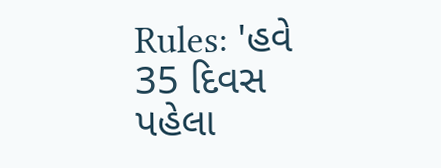Rules: 'હવે 35 દિવસ પહેલા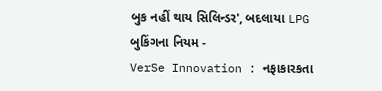બુક નહીં થાય સિલિન્ડર', બદલાયા LPG બુકિંગના નિયમ -
VerSe Innovation : નફાકારકતા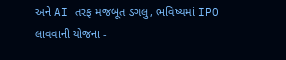અને AI તરફ મજબૂત ડગલુ, ભવિષ્યમાં IPO લાવવાની યોજના -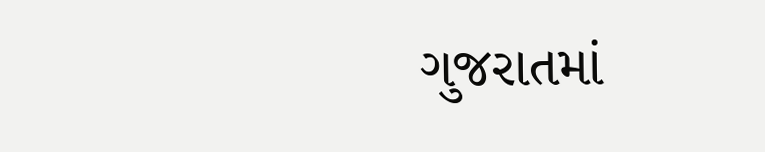ગુજરાતમાં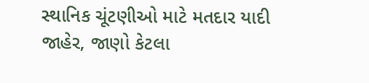સ્થાનિક ચૂંટણીઓ માટે મતદાર યાદી જાહેર, જાણો કેટલા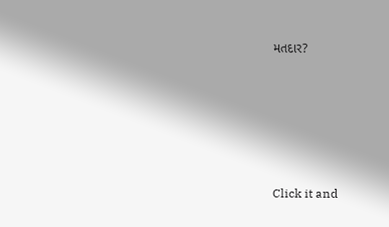મતદાર?










Click it and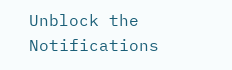Unblock the Notifications